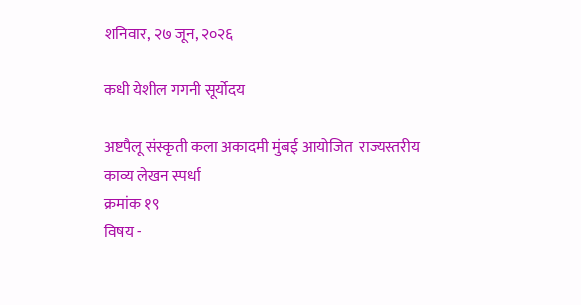शनिवार, २७ जून, २०२६

कधी येशील गगनी सूर्योदय

अष्टपैलू संस्कृती कला अकादमी मुंबई आयोजित  राज्यस्तरीय
काव्य लेखन स्पर्धा
क्रमांक १९
विषय -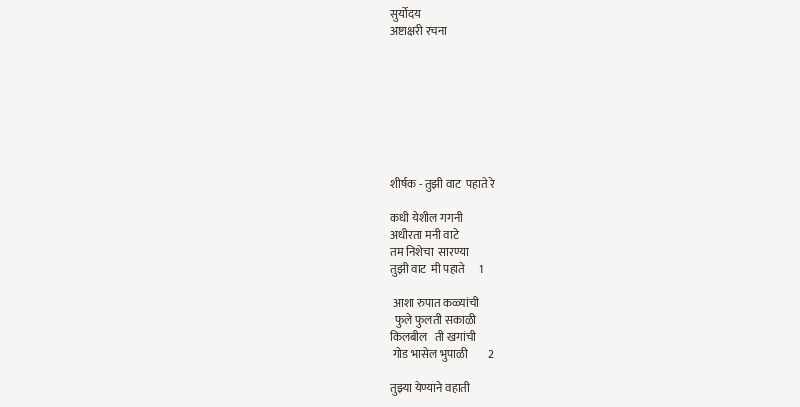सुर्योदय
अष्टाक्षरी रचना








शीर्षक - तुझी वाट  पहाते रे

कधी येशील गगनी
अधीरता मनी वाटे
तम निशेचा  सारण्या
तुझी वाट  मी पहाते      1

 आशा रुपात कळ्यांची
  फुले फुलती सकाळी
किलबील   ती खगांची
 गोड भासेल भुपाळी         2

तुझ्या येण्याने वहाती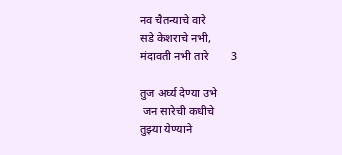नव चैतन्याचे वारे
सडे केशराचे नभी,
मंदावती नभी तारे        3

तुज अर्घ्य देण्या उभे
 जन सारेची कधीचे
तुझ्या येण्याने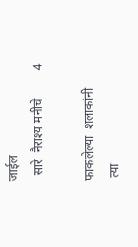जाईल
  सारे  नैराश्य मनीचे         4

फाकलेल्या  शलाकांनी
 त्या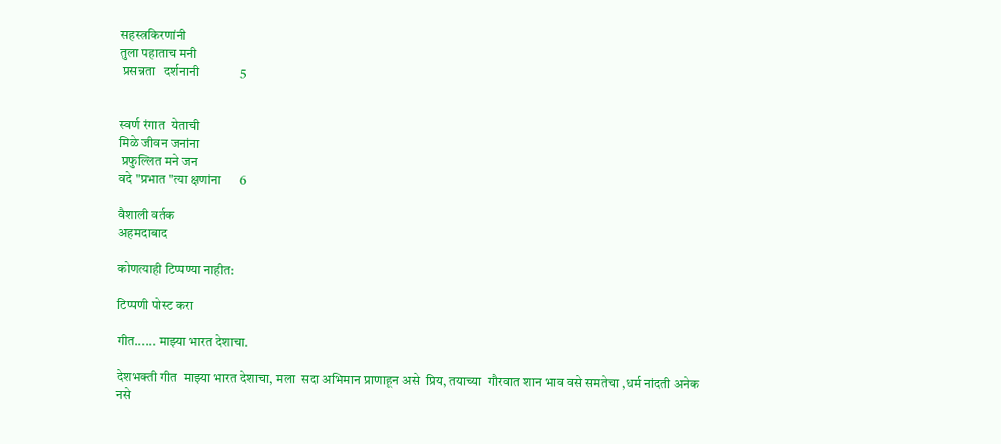सहस्त्रकिरणांनी
तुला पहाताच मनी
 प्रसन्नता   दर्शनानी             5


स्वर्ण रंगात  येताची
मिळे जीवन जनांना
 प्रफुल्लित मने जन
वदे "प्रभात "त्या क्षणांना      6

वैशाली वर्तक
अहमदाबाद

कोणत्याही टिप्पण्‍या नाहीत:

टिप्पणी पोस्ट करा

गीत...... माझ्या भारत देशाचा.

देशभक्ती गीत  माझ्या भारत देशाचा, मला  सदा अभिमान प्राणाहून असे  प्रिय, तयाच्या  गौरवात शान भाव वसे समतेचा ,धर्म नांदती अनेक नसे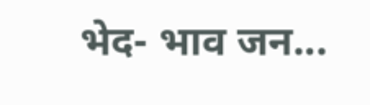भेद- भाव जन...